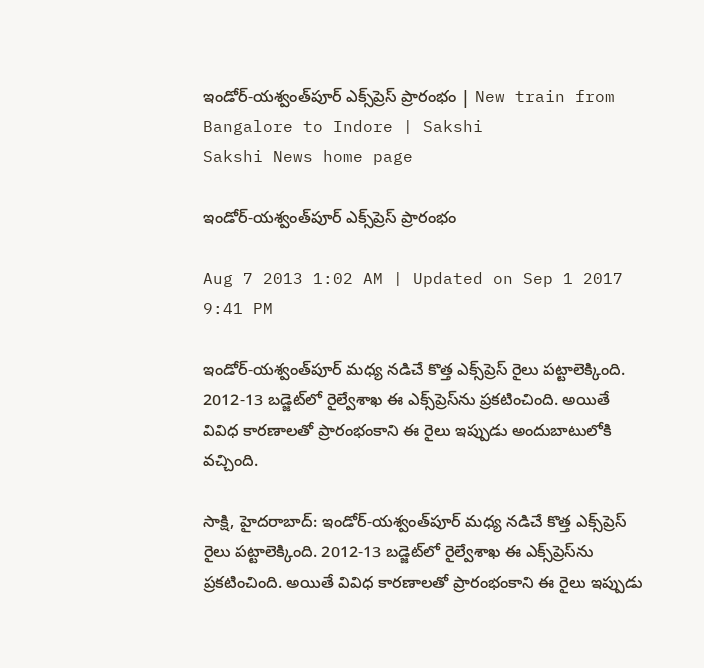ఇండోర్-యశ్వంత్‌పూర్ ఎక్స్‌ప్రెస్ ప్రారంభం | New train from Bangalore to Indore | Sakshi
Sakshi News home page

ఇండోర్-యశ్వంత్‌పూర్ ఎక్స్‌ప్రెస్ ప్రారంభం

Aug 7 2013 1:02 AM | Updated on Sep 1 2017 9:41 PM

ఇండోర్-యశ్వంత్‌పూర్ మధ్య నడిచే కొత్త ఎక్స్‌ప్రెస్ రైలు పట్టాలెక్కింది. 2012-13 బడ్జెట్‌లో రైల్వేశాఖ ఈ ఎక్స్‌ప్రెస్‌ను ప్రకటించింది. అయితే వివిధ కారణాలతో ప్రారంభంకాని ఈ రైలు ఇప్పుడు అందుబాటులోకి వచ్చింది.

సాక్షి, హైదరాబాద్: ఇండోర్-యశ్వంత్‌పూర్ మధ్య నడిచే కొత్త ఎక్స్‌ప్రెస్ రైలు పట్టాలెక్కింది. 2012-13 బడ్జెట్‌లో రైల్వేశాఖ ఈ ఎక్స్‌ప్రెస్‌ను ప్రకటించింది. అయితే వివిధ కారణాలతో ప్రారంభంకాని ఈ రైలు ఇప్పుడు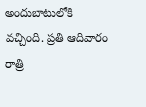అందుబాటులోకి వచ్చింది. ప్రతి ఆదివారం రాత్రి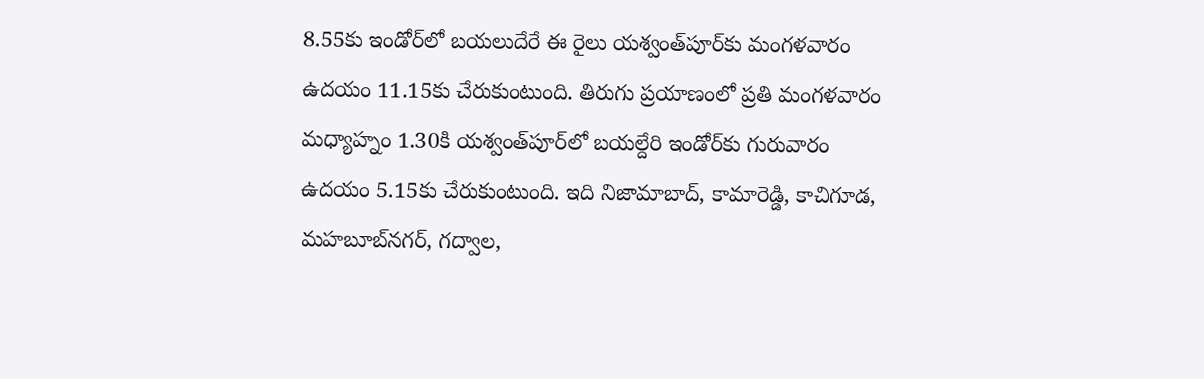8.55కు ఇండోర్‌లో బయలుదేరే ఈ రైలు యశ్వంత్‌పూర్‌కు మంగళవారం ఉదయం 11.15కు చేరుకుంటుంది. తిరుగు ప్రయాణంలో ప్రతి మంగళవారం మధ్యాహ్నం 1.30కి యశ్వంత్‌పూర్‌లో బయల్దేరి ఇండోర్‌కు గురువారం ఉదయం 5.15కు చేరుకుంటుంది. ఇది నిజామాబాద్, కామారెడ్డి, కాచిగూడ, మహబూబ్‌నగర్, గద్వాల,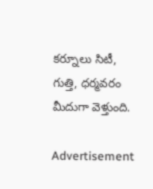కర్నూలు సిటీ, గుత్తి, ధర్మవరం మీదుగా వెళ్తుంది.

Advertisement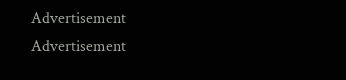Advertisement
Advertisement